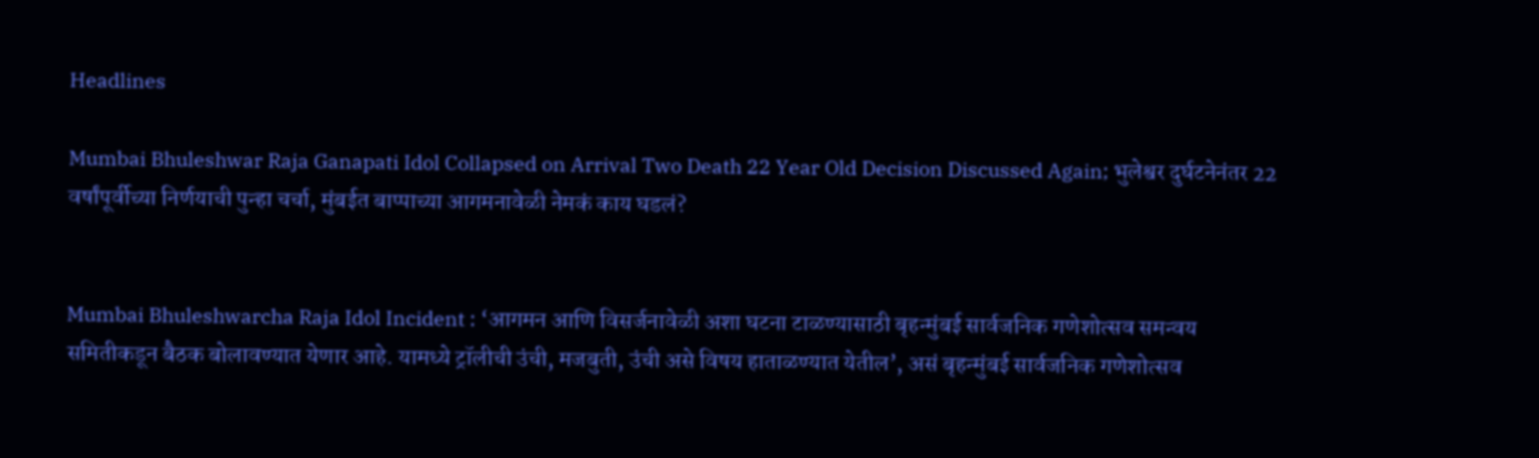Headlines

Mumbai Bhuleshwar Raja Ganapati Idol Collapsed on Arrival Two Death 22 Year Old Decision Discussed Again; भुलेश्वर दुर्घटनेनंतर 22 वर्षांपूर्वीच्या निर्णयाची पुन्हा चर्चा, मुंबईत बाप्पाच्या आगमनावेळी नेमकं काय घडलं?


Mumbai Bhuleshwarcha Raja Idol Incident : ‘आगमन आणि विसर्जनावेळी अशा घटना टाळण्यासाठी बृहन्मुंबई सार्वजनिक गणेशोत्सव समन्वय समितीकडून बैठक बोलावण्यात येणार आहे. यामध्ये ट्रॉलीची उंची, मजबुती, उंची असे विषय हाताळण्यात येतील’, असं बृहन्मुंबई सार्वजनिक गणेशोत्सव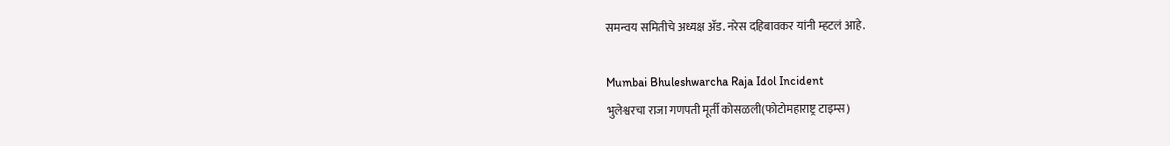समन्वय समितीचे अध्यक्ष ॲड. नरेस दहिबावकर यांनी म्हटलं आहे.

Mumbai Bhuleshwarcha Raja Idol Incident
भुलेश्वरचा राजा गणपती मूर्ती कोसळली(फोटोमहाराष्ट्र टाइम्स)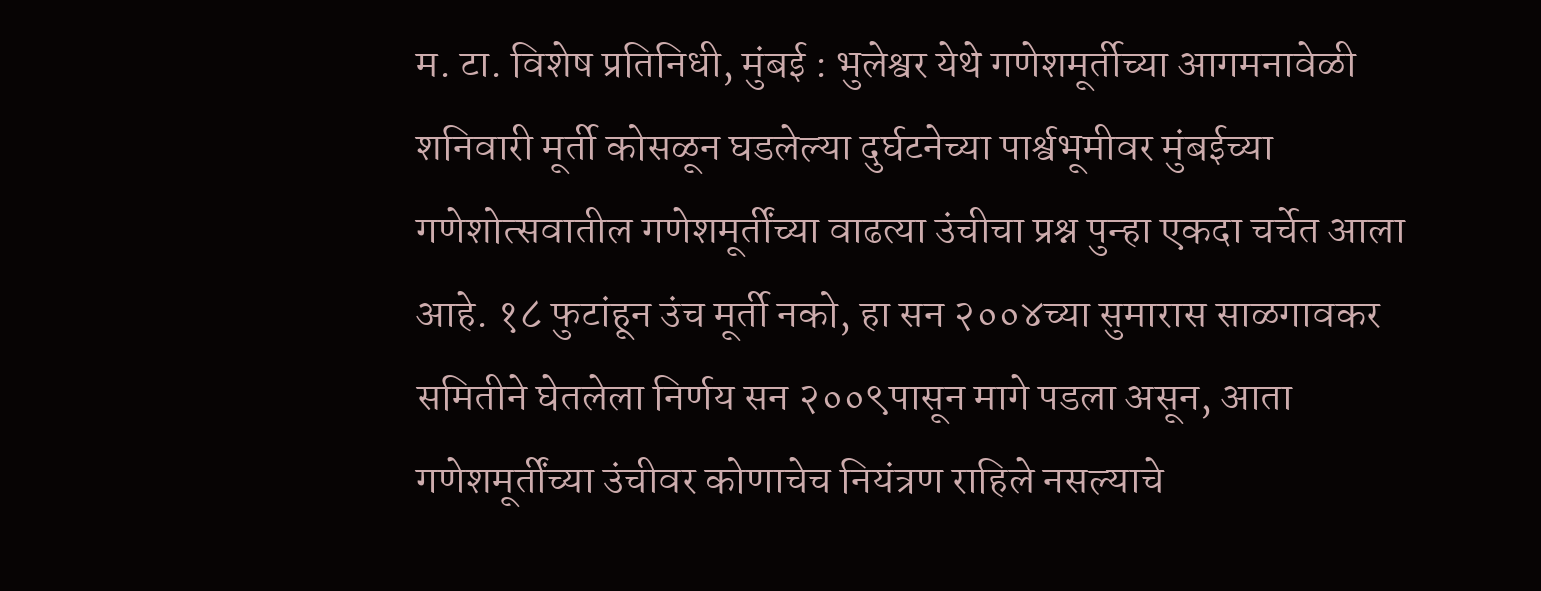म. टा. विशेष प्रतिनिधी, मुंबई : भुलेश्वर येथे गणेशमूर्तीच्या आगमनावेळी शनिवारी मूर्ती कोसळून घडलेल्या दुर्घटनेच्या पार्श्वभूमीवर मुंबईच्या गणेशोत्सवातील गणेशमूर्तींच्या वाढत्या उंचीचा प्रश्न पुन्हा एकदा चर्चेत आला आहे. १८ फुटांहून उंच मूर्ती नको, हा सन २००४च्या सुमारास साळगावकर समितीने घेतलेला निर्णय सन २००९पासून मागे पडला असून, आता गणेशमूर्तींच्या उंचीवर कोणाचेच नियंत्रण राहिले नसल्याचे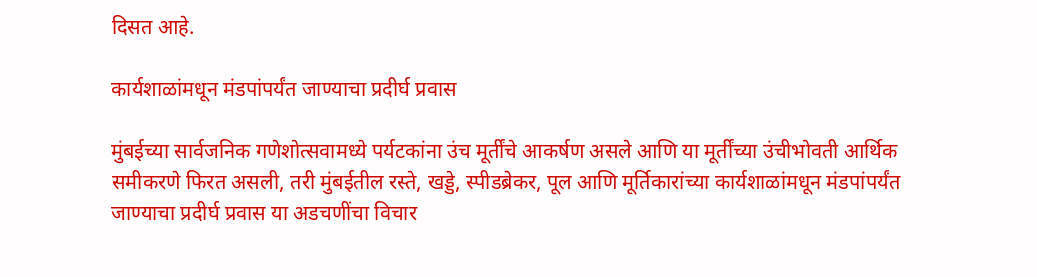दिसत आहे.

कार्यशाळांमधून मंडपांपर्यंत जाण्याचा प्रदीर्घ प्रवास

मुंबईच्या सार्वजनिक गणेशोत्सवामध्ये पर्यटकांना उंच मूर्तींचे आकर्षण असले आणि या मूर्तींच्या उंचीभोवती आर्थिक समीकरणे फिरत असली, तरी मुंबईतील रस्ते, खड्डे, स्पीडब्रेकर, पूल आणि मूर्तिकारांच्या कार्यशाळांमधून मंडपांपर्यंत जाण्याचा प्रदीर्घ प्रवास या अडचणींचा विचार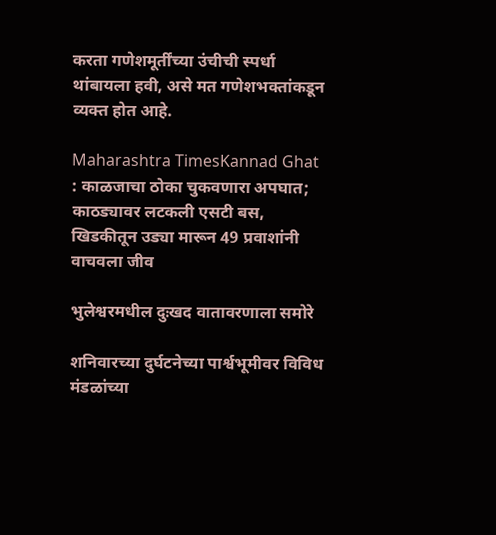करता गणेशमूर्तींच्या उंचीची स्पर्धा थांबायला हवी, असे मत गणेशभक्तांकडून व्यक्त होत आहे.

Maharashtra TimesKannad Ghat : काळजाचा ठोका चुकवणारा अपघात; काठड्यावर लटकली एसटी बस, खिडकीतून उड्या मारून 49 प्रवाशांनी वाचवला जीव

भुलेश्वरमधील दुःखद वातावरणाला समोरे

शनिवारच्या दुर्घटनेच्या पार्श्वभूमीवर विविध मंडळांच्या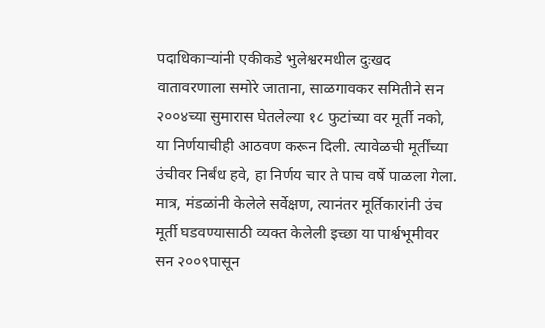पदाधिकाऱ्यांनी एकीकडे भुलेश्वरमधील दुःखद वातावरणाला समोरे जाताना, साळगावकर समितीने सन २००४च्या सुमारास घेतलेल्या १८ फुटांच्या वर मूर्ती नको, या निर्णयाचीही आठवण करून दिली. त्यावेळची मूर्तींच्या उंचीवर निर्बंध हवे, हा निर्णय चार ते पाच वर्षे पाळला गेला. मात्र, मंडळांनी केलेले सर्वेक्षण, त्यानंतर मूर्तिकारांनी उंच मूर्ती घडवण्यासाठी व्यक्त केलेली इच्छा या पार्श्वभूमीवर सन २००९पासून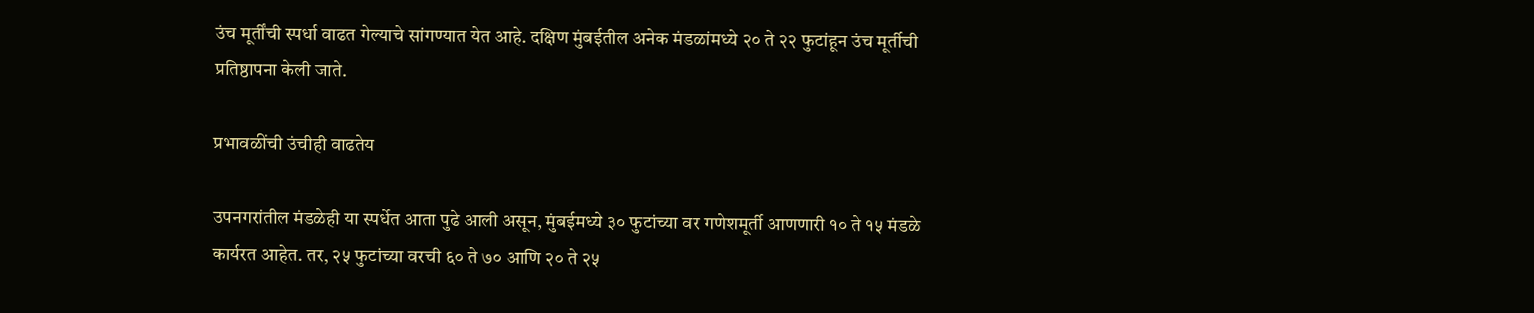उंच मूर्तींची स्पर्धा वाढत गेल्याचे सांगण्यात येत आहे. दक्षिण मुंबईतील अनेक मंडळांमध्ये २० ते २२ फुटांहून उंच मूर्तीची प्रतिष्ठापना केली जाते.

प्रभावळींची उंचीही वाढतेय

उपनगरांतील मंडळेही या स्पर्धेत आता पुढे आली असून, मुंबईमध्ये ३० फुटांच्या वर गणेशमूर्ती आणणारी १० ते १५ मंडळे कार्यरत आहेत. तर, २५ फुटांच्या वरची ६० ते ७० आणि २० ते २५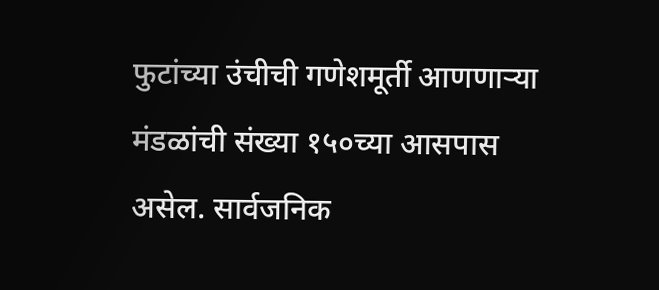फुटांच्या उंचीची गणेशमूर्ती आणणाऱ्या मंडळांची संख्या १५०च्या आसपास असेल. सार्वजनिक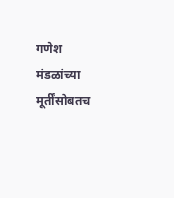गणेश मंडळांच्या मूर्तींसोबतच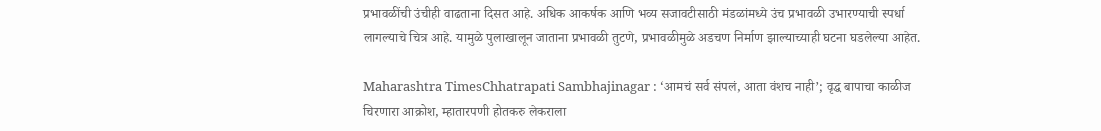प्रभावळींची उंचीही वाढताना दिसत आहे. अधिक आकर्षक आणि भव्य सजावटीसाठी मंडळांमध्ये उंच प्रभावळी उभारण्याची स्पर्धा लागल्याचे चित्र आहे. यामुळे पुलाखालून जाताना प्रभावळी तुटणे, प्रभावळीमुळे अडचण निर्माण झाल्याच्याही घटना घडलेल्या आहेत.

Maharashtra TimesChhatrapati Sambhajinagar : ‘आमचं सर्व संपलं, आता वंशच नाही’; वृद्ध बापाचा काळीज चिरणारा आक्रोश, म्हातारपणी होतकरु लेकराला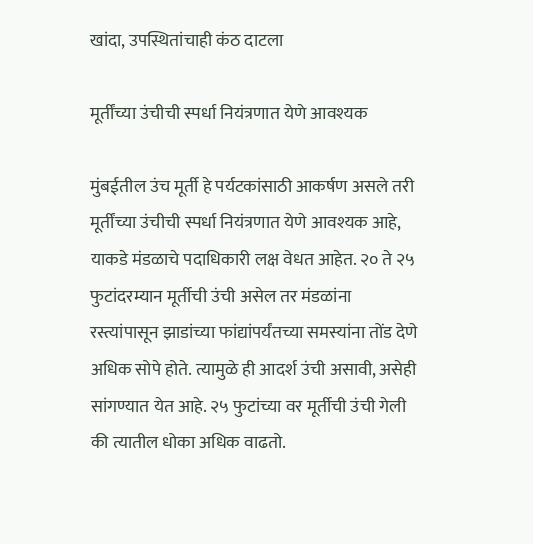खांदा, उपस्थितांचाही कंठ दाटला

मूर्तींच्या उंचीची स्पर्धा नियंत्रणात येणे आवश्यक

मुंबईतील उंच मूर्ती हे पर्यटकांसाठी आकर्षण असले तरी मूर्तींच्या उंचीची स्पर्धा नियंत्रणात येणे आवश्यक आहे, याकडे मंडळाचे पदाधिकारी लक्ष वेधत आहेत. २० ते २५ फुटांदरम्यान मूर्तीची उंची असेल तर मंडळांना रस्त्यांपासून झाडांच्या फांद्यांपर्यंतच्या समस्यांना तोंड देणे अधिक सोपे होते. त्यामुळे ही आदर्श उंची असावी, असेही सांगण्यात येत आहे. २५ फुटांच्या वर मूर्तीची उंची गेली की त्यातील धोका अधिक वाढतो.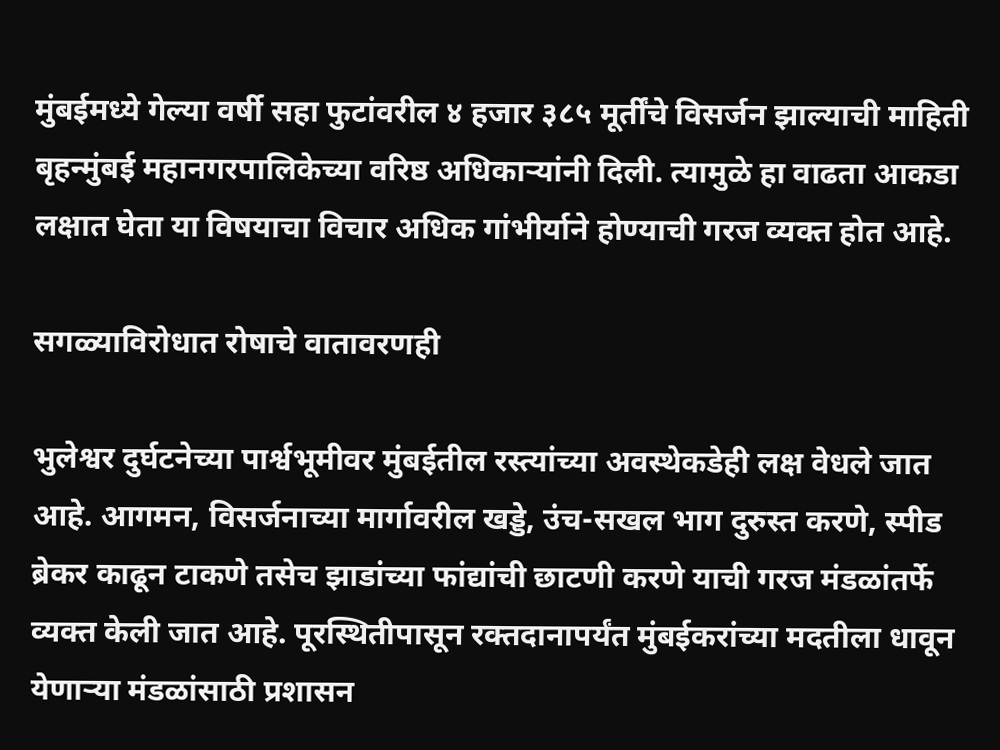मुंबईमध्ये गेल्या वर्षी सहा फुटांवरील ४ हजार ३८५ मूर्तींचे विसर्जन झाल्याची माहिती बृहन्मुंबई महानगरपालिकेच्या वरिष्ठ अधिकाऱ्यांनी दिली. त्यामुळे हा वाढता आकडा लक्षात घेता या विषयाचा विचार अधिक गांभीर्याने होण्याची गरज व्यक्त होत आहे.

सगळ्याविरोधात रोषाचे वातावरणही

भुलेश्वर दुर्घटनेच्या पार्श्वभूमीवर मुंबईतील रस्त्यांच्या अवस्थेकडेही लक्ष वेधले जात आहे. आगमन, विसर्जनाच्या मार्गावरील खड्डे, उंच-सखल भाग दुरुस्त करणे, स्पीड ब्रेकर काढून टाकणे तसेच झाडांच्या फांद्यांची छाटणी करणे याची गरज मंडळांतर्फे व्यक्त केली जात आहे. पूरस्थितीपासून रक्तदानापर्यंत मुंबईकरांच्या मदतीला धावून येणाऱ्या मंडळांसाठी प्रशासन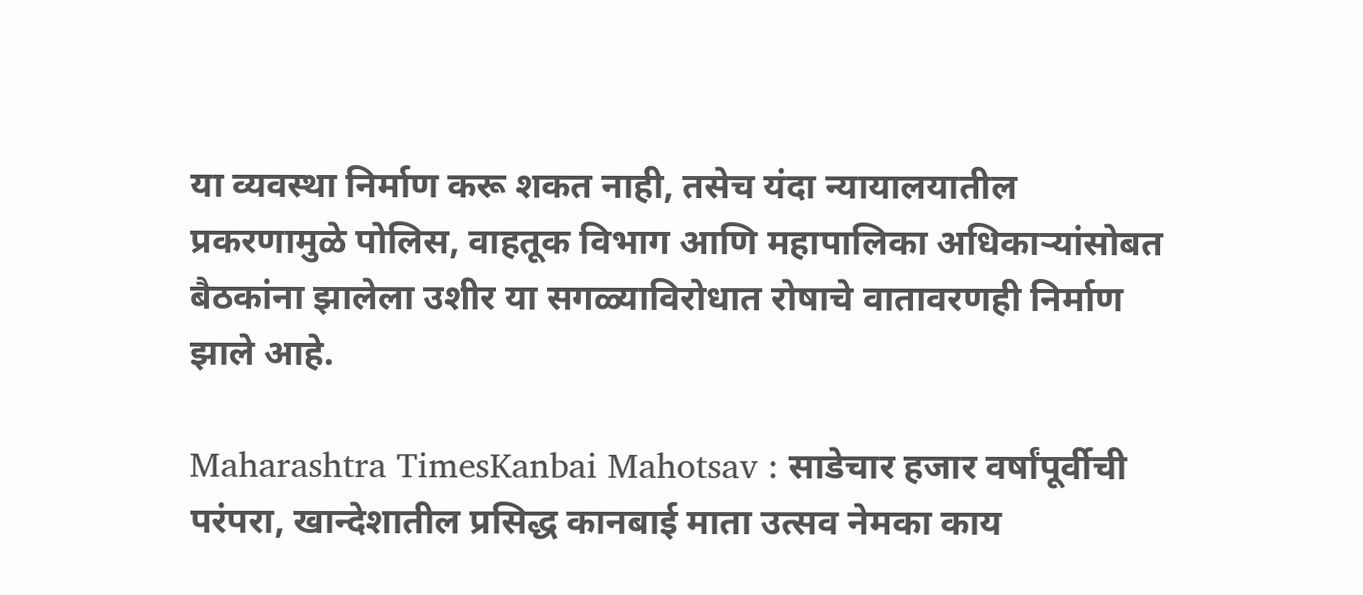या व्यवस्था निर्माण करू शकत नाही, तसेच यंदा न्यायालयातील प्रकरणामुळे पोलिस, वाहतूक विभाग आणि महापालिका अधिकाऱ्यांसोबत बैठकांना झालेला उशीर या सगळ्याविरोधात रोषाचे वातावरणही निर्माण झाले आहे.

Maharashtra TimesKanbai Mahotsav : साडेचार हजार वर्षांपूर्वीची परंपरा, खान्देशातील प्रसिद्ध कानबाई माता उत्सव नेमका काय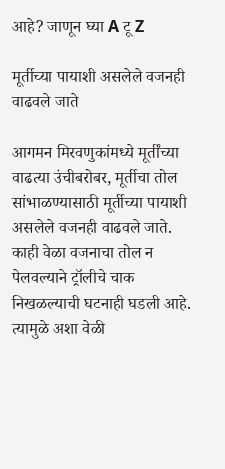आहे? जाणून घ्या A टू Z

मूर्तीच्या पायाशी असलेले वजनही वाढवले जाते

आगमन मिरवणुकांमध्ये मूर्तींच्या वाढत्या उंचीबरोबर, मूर्तीचा तोल सांभाळण्यासाठी मूर्तीच्या पायाशी असलेले वजनही वाढवले जाते. काही वेळा वजनाचा तोल न पेलवल्याने ट्रॉलीचे चाक निखळल्याची घटनाही घडली आहे. त्यामुळे अशा वेळी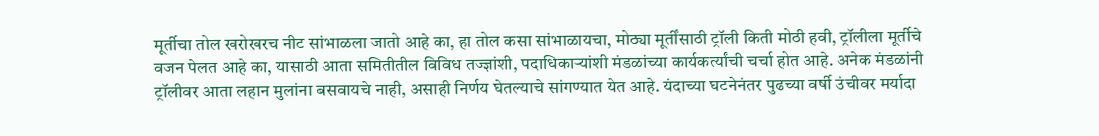मूर्तीचा तोल खरोखरच नीट सांभाळला जातो आहे का, हा तोल कसा सांभाळायचा, मोठ्या मूर्तींसाठी ट्रॉली किती मोठी हवी, ट्रॉलीला मूर्तीचे वजन पेलत आहे का, यासाठी आता समितीतील विविध तज्ज्ञांशी, पदाधिकाऱ्यांशी मंडळांच्या कार्यकर्त्यांची चर्चा होत आहे. अनेक मंडळांनी ट्रॉलीवर आता लहान मुलांना बसवायचे नाही, असाही निर्णय घेतल्याचे सांगण्यात येत आहे. यंदाच्या घटनेनंतर पुढच्या वर्षी उंचीवर मर्यादा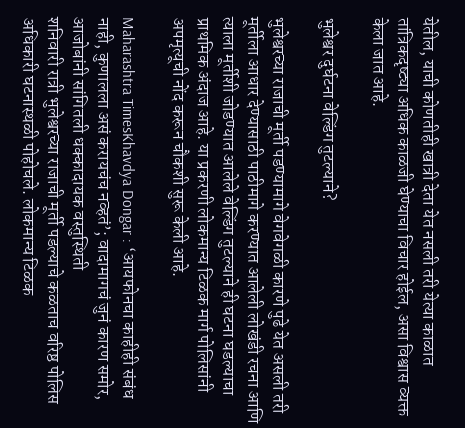येतील, याची कोणतीही खात्री देता येत नसली तरी येत्या काळात तांत्रिकदृष्ट्या अधिक काळजी घेण्याचा विचार होईल, असा विश्वास व्यक्त केला जात आहे.

भुलेश्वर दुर्घटना वेल्डिंग तुटल्याने?

भुलेश्वरच्या राजाची मूर्ती पडण्यामागे वेगवेगळी कारणे पुढे येत असली तरी मूर्तीला आधार देण्यासाठी पाठीमागे करण्यात आलेली लोखंडी रचना आणि त्याला मूर्तीशी जोडण्यात आलेले वेल्डिंग तुटल्याने ही घटना घडल्याचा प्राथमिक अंदाज आहे. या प्रकरणी लोकमान्य टिळक मार्ग पोलिसांनी अपमृत्यूची नोंद करून चौकशी सुरू केली आहे.

Maharashtra TimesKhavdya Dongar : ‘आयफोनचा काहीही संबंध नाही, कुणालला असं करायचंच नव्हतं’; वादामागचं जुनं कारण समोर, आजोबांनी सांगितली धक्कादायक वस्तुस्थिती
शनिवारी रात्री भुलेश्वरच्या राजाची मूर्ती पडल्याचे कळताच वरिष्ठ पोलिस अधिकारी घटनास्थळी पोहोचले. लोकमान्य टिळक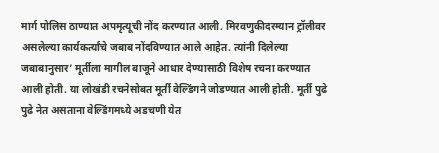मार्ग पोलिस ठाण्यात अपमृत्यूची नोंद करण्यात आली. मिरवणुकीदरम्यान ट्रॉलीवर असलेल्या कार्यकर्त्यांचे जबाब नोंदविण्यात आले आहेत. त्यांनी दिलेल्या जबाबानुसार’ मूर्तीला मागील बाजूने आधार देण्यासाठी विशेष रचना करण्यात आली होती. या लोखंडी रचनेसोबत मूर्ती वेल्डिंगने जोडण्यात आली होती. मूर्ती पुढे पुढे नेत असताना वेल्डिंगमध्ये अडचणी येत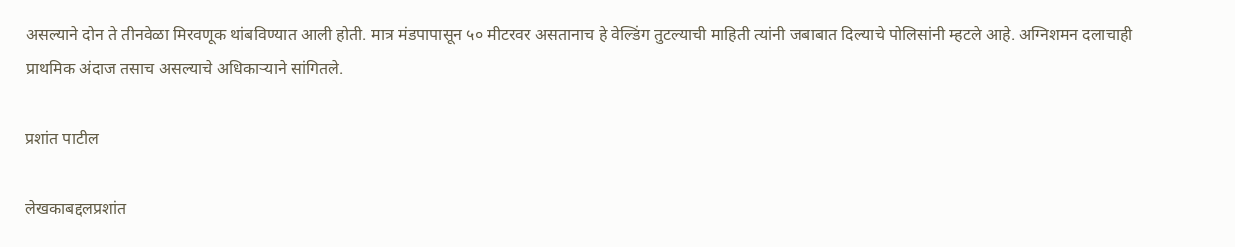असल्याने दोन ते तीनवेळा मिरवणूक थांबविण्यात आली होती. मात्र मंडपापासून ५० मीटरवर असतानाच हे वेल्डिंग तुटल्याची माहिती त्यांनी जबाबात दिल्याचे पोलिसांनी म्हटले आहे. अग्निशमन दलाचाही प्राथमिक अंदाज तसाच असल्याचे अधिकाऱ्याने सांगितले.

प्रशांत पाटील

लेखकाबद्दलप्रशांत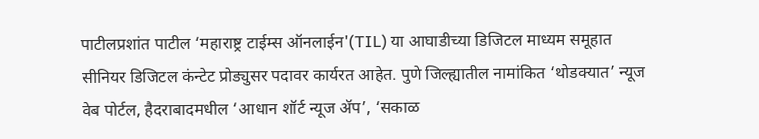पाटीलप्रशांत पाटील ‘महाराष्ट्र टाईम्स ऑनलाईन'(TIL) या आघाडीच्या डिजिटल माध्यम समूहात सीनियर डिजिटल कंन्टेट प्रोड्युसर पदावर कार्यरत आहेत. पुणे जिल्ह्यातील नामांकित ‘थोडक्यात’ न्यूज वेब पोर्टल, हैदराबादमधील ‘आधान शॉर्ट न्यूज ॲप’, ‘सकाळ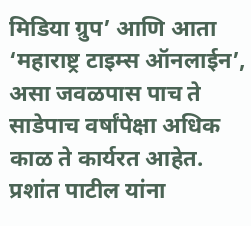मिडिया ग्रुप’ आणि आता ‘महाराष्ट्र टाइम्स ऑनलाईन’, असा जवळपास पाच ते साडेपाच वर्षांपेक्षा अधिक काळ ते कार्यरत आहेत. प्रशांत पाटील यांना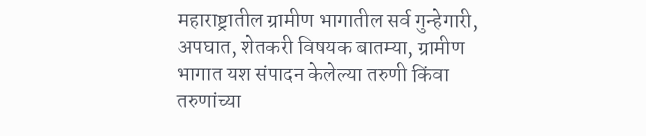महाराष्ट्रातील ग्रामीण भागातील सर्व गुन्हेगारी, अपघात, शेतकरी विषयक बातम्या, ग्रामीण भागात यश संपादन केलेल्या तरुणी किंवा तरुणांच्या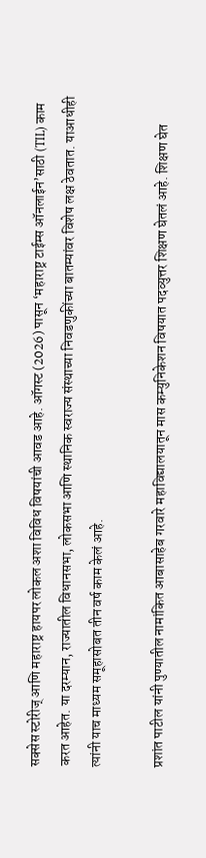सक्सेस स्टोरीज् आणि महाराष्ट्र हायपर लोकल अशा विविध विषयांची आवड आहे. ऑगस्ट (2026) पासून ‘महाराष्ट्र टाईम्स ऑनलाईन’साठी (TIL) काम करत आहेत. या दरम्यान, राज्यातील विधानसभा, लोकसभा आणि स्थानिक स्वराज्य संस्थाच्या निवडणुकींच्या बातम्यांवर विशेष लक्ष ठेवतात. याआधीही त्यांनी याच माध्यम समूहासोबत तीन वर्ष काम केलं आहे.

प्रशांत पाटील यांनी पुण्यातील नामांकित आबासाहेब गरवारे महाविद्यालयातून मास कम्युनिकेशन विषयात पदव्युत्तर शिक्षण घेतलं आहे. शिक्षण घेत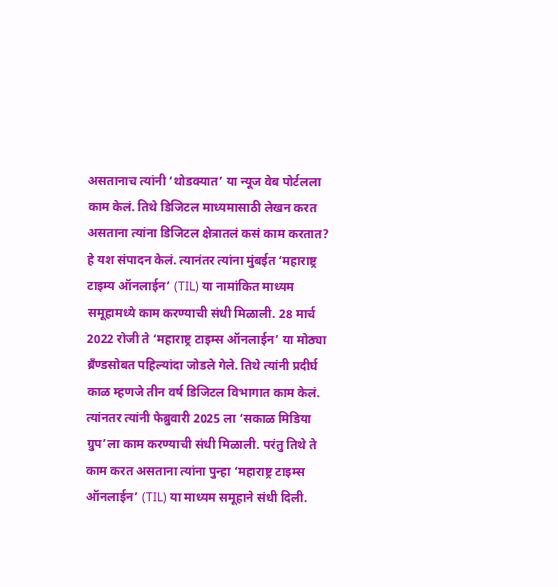असतानाच त्यांनी ‘थोडक्यात’ या न्यूज वेब पोर्टलला काम केलं. तिथे डिजिटल माध्यमासाठी लेखन करत असताना त्यांना डिजिटल क्षेत्रातलं कसं काम करतात? हे यश संपादन केलं. त्यानंतर त्यांना मुंबईत ‘महाराष्ट्र टाइम्य ऑनलाईन’ (TIL) या नामांकित माध्यम समूहामध्ये काम करण्याची संधी मिळाली. 28 मार्च 2022 रोजी ते ‘महाराष्ट्र टाइम्स ऑनलाईन’ या मोठ्या ब्रँण्डसोबत पहिल्यांदा जोडले गेले. तिथे त्यांनी प्रदीर्घ काळ म्हणजे तीन वर्ष डिजिटल विभागात काम केलं. त्यांनतर त्यांनी फेब्रुवारी 2025 ला ‘सकाळ मिडिया ग्रुप’ला काम करण्याची संधी मिळाली. परंतु तिथे ते काम करत असताना त्यांना पुन्हा ‘महाराष्ट्र टाइम्स ऑनलाईन’ (TIL) या माध्यम समूहाने संधी दिली.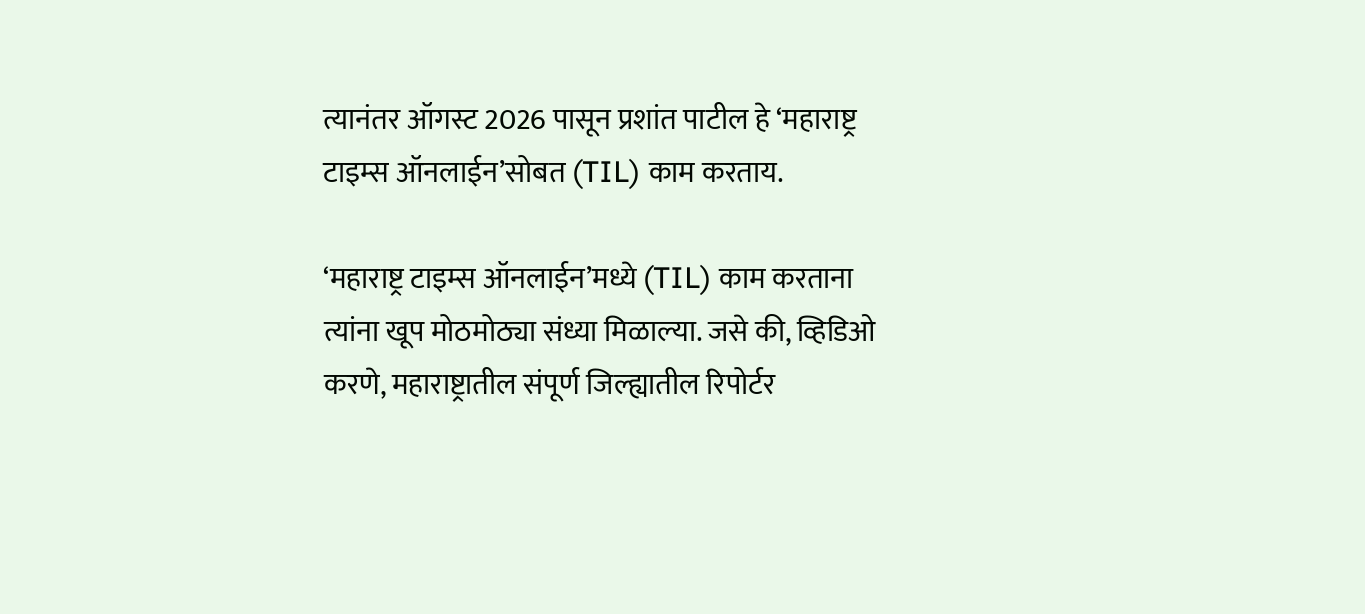त्यानंतर ऑगस्ट 2026 पासून प्रशांत पाटील हे ‘महाराष्ट्र टाइम्स ऑनलाईन’सोबत (TIL) काम करताय.

‘महाराष्ट्र टाइम्स ऑनलाईन’मध्ये (TIL) काम करताना त्यांना खूप मोठमोठ्या संध्या मिळाल्या. जसे की, व्हिडिओ करणे, महाराष्ट्रातील संपूर्ण जिल्ह्यातील रिपोर्टर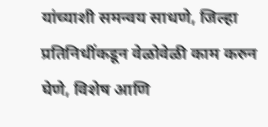यांच्याशी समन्वय साधणे, जिल्हा प्रतिनिधींकडून वेळोवेळी काम करुन घेणे, विशेष आणि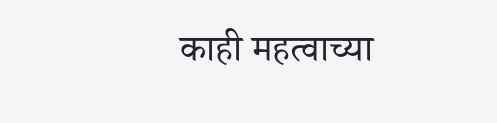काही महत्वाच्या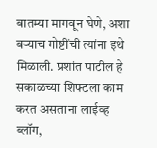बातम्या मागवून घेणे, अशा बऱ्याच गोष्टींची त्यांना इथे मिळाली. प्रशांत पाटील हे सकाळच्या शिफ्टला काम करत असताना लाईव्ह ब्लॉग,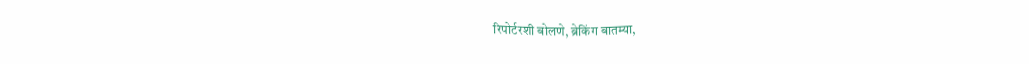रिपोर्टरशी बोलणे, ब्रेकिंग बातम्या,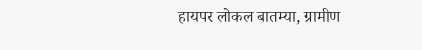हायपर लोकल बातम्या, ग्रामीण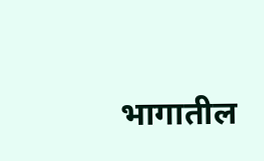भागातील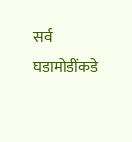सर्व घडामोडींकडे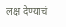लक्ष देण्याचं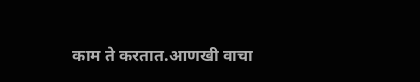काम ते करतात.आणखी वाचा